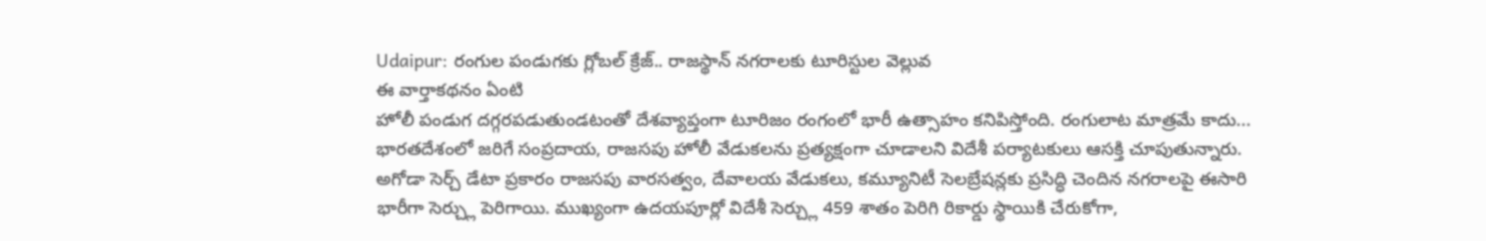Udaipur: రంగుల పండుగకు గ్లోబల్ క్రేజ్.. రాజస్థాన్ నగరాలకు టూరిస్టుల వెల్లువ
ఈ వార్తాకథనం ఏంటి
హోలీ పండుగ దగ్గరపడుతుండటంతో దేశవ్యాప్తంగా టూరిజం రంగంలో భారీ ఉత్సాహం కనిపిస్తోంది. రంగులాట మాత్రమే కాదు... భారతదేశంలో జరిగే సంప్రదాయ, రాజసపు హోలీ వేడుకలను ప్రత్యక్షంగా చూడాలని విదేశీ పర్యాటకులు ఆసక్తి చూపుతున్నారు. అగోడా సెర్చ్ డేటా ప్రకారం రాజసపు వారసత్వం, దేవాలయ వేడుకలు, కమ్యూనిటీ సెలబ్రేషన్లకు ప్రసిద్ధి చెందిన నగరాలపై ఈసారి భారీగా సెర్చ్లు పెరిగాయి. ముఖ్యంగా ఉదయపూర్లో విదేశీ సెర్చ్లు 459 శాతం పెరిగి రికార్డు స్థాయికి చేరుకోగా,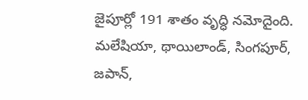జైపూర్లో 191 శాతం వృద్ధి నమోదైంది. మలేషియా, థాయిలాండ్, సింగపూర్, జపాన్,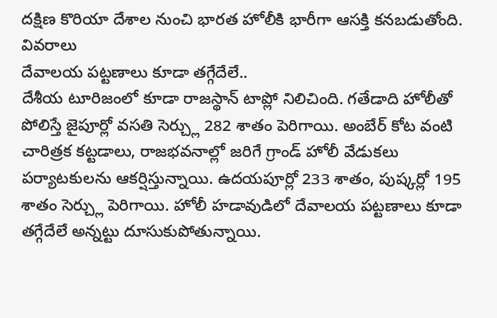దక్షిణ కొరియా దేశాల నుంచి భారత హోలీకి భారీగా ఆసక్తి కనబడుతోంది.
వివరాలు
దేవాలయ పట్టణాలు కూడా తగ్గేదేలే..
దేశీయ టూరిజంలో కూడా రాజస్థాన్ టాప్లో నిలిచింది. గతేడాది హోలీతో పోలిస్తే జైపూర్లో వసతి సెర్చ్లు 282 శాతం పెరిగాయి. అంబేర్ కోట వంటి చారిత్రక కట్టడాలు, రాజభవనాల్లో జరిగే గ్రాండ్ హోలీ వేడుకలు పర్యాటకులను ఆకర్షిస్తున్నాయి. ఉదయపూర్లో 233 శాతం, పుష్కర్లో 195 శాతం సెర్చ్లు పెరిగాయి. హోలీ హడావుడిలో దేవాలయ పట్టణాలు కూడా తగ్గేదేలే అన్నట్టు దూసుకుపోతున్నాయి.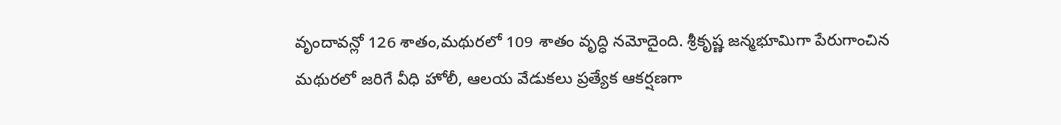వృందావన్లో 126 శాతం,మథురలో 109 శాతం వృద్ధి నమోదైంది. శ్రీకృష్ణ జన్మభూమిగా పేరుగాంచిన మథురలో జరిగే వీధి హోలీ, ఆలయ వేడుకలు ప్రత్యేక ఆకర్షణగా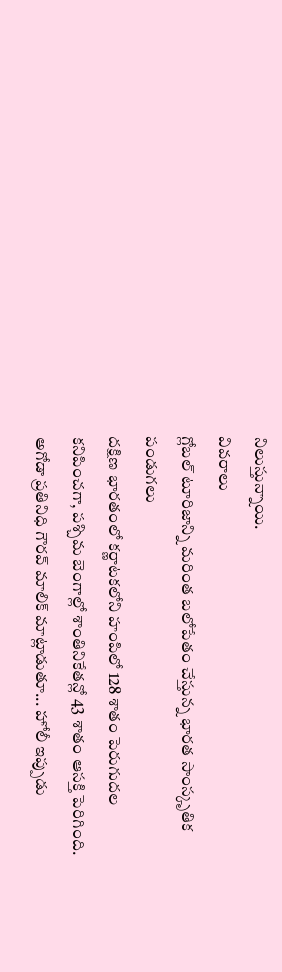నిలుస్తున్నాయి.
వివరాలు
గ్లోబల్ టూరిజాన్ని మరింత బలోపేతం చేస్తున్న భారత సాంస్కృతిక పండుగలు
దక్షిణ భారతంలో కర్ణాటకలోని హంపిలో 128 శాతం పెరుగుదల కనిపించగా, పశ్చిమ బెంగాల్లో శాంతినికేతన్లో 43 శాతం ఆసక్తి పెరిగింది. అగోడా ప్రతినిధి గౌరవ్ మాలిక్ మాట్లాడుతూ... హోలీ ఇప్పుడు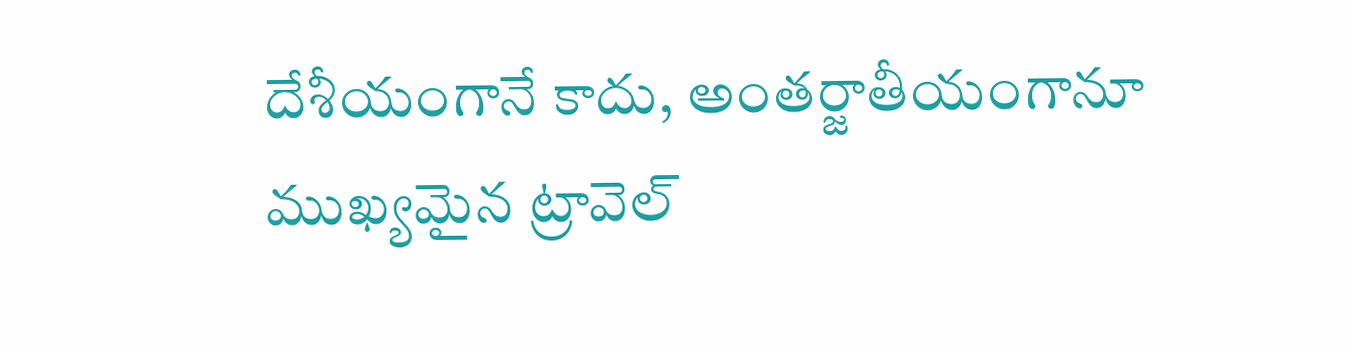దేశీయంగానే కాదు, అంతర్జాతీయంగానూ ముఖ్యమైన ట్రావెల్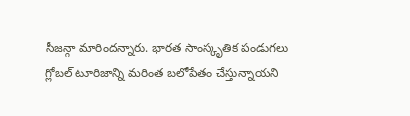సీజన్గా మారిందన్నారు. భారత సాంస్కృతిక పండుగలు గ్లోబల్ టూరిజాన్ని మరింత బలోపేతం చేస్తున్నాయని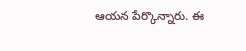ఆయన పేర్కొన్నారు. ఈ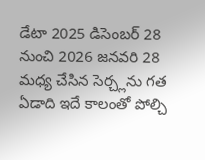డేటా 2025 డిసెంబర్ 28 నుంచి 2026 జనవరి 28 మధ్య చేసిన సెర్చ్లను గత ఏడాది ఇదే కాలంతో పోల్చి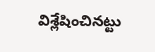విశ్లేషించినట్టు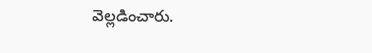వెల్లడించారు.